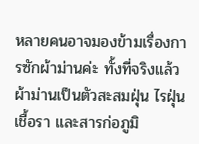หลายคนอาจมองข้ามเรื่องการซักผ้าม่านค่ะ ทั้งที่จริงแล้วผ้าม่านเป็นตัวสะสมฝุ่น ไรฝุ่น เชื้อรา และสารก่อภูมิ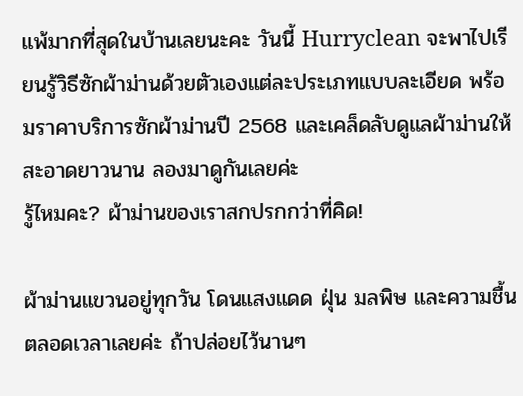แพ้มากที่สุดในบ้านเลยนะคะ วันนี้ Hurryclean จะพาไปเรียนรู้วิธีซักผ้าม่านด้วยตัวเองแต่ละประเภทแบบละเอียด พร้อมราคาบริการซักผ้าม่านปี 2568 และเคล็ดลับดูแลผ้าม่านให้สะอาดยาวนาน ลองมาดูกันเลยค่ะ
รู้ไหมคะ? ผ้าม่านของเราสกปรกกว่าที่คิด!

ผ้าม่านแขวนอยู่ทุกวัน โดนแสงแดด ฝุ่น มลพิษ และความชื้นตลอดเวลาเลยค่ะ ถ้าปล่อยไว้นานๆ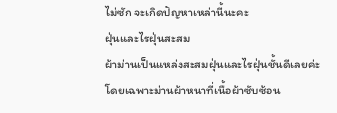ไม่ซัก จะเกิดปัญหาเหล่านี้นะคะ
ฝุ่นและไรฝุ่นสะสม
ผ้าม่านเป็นแหล่งสะสมฝุ่นและไรฝุ่นชั้นดีเลยค่ะ โดยเฉพาะม่านผ้าหนาที่เนื้อผ้าซับซ้อน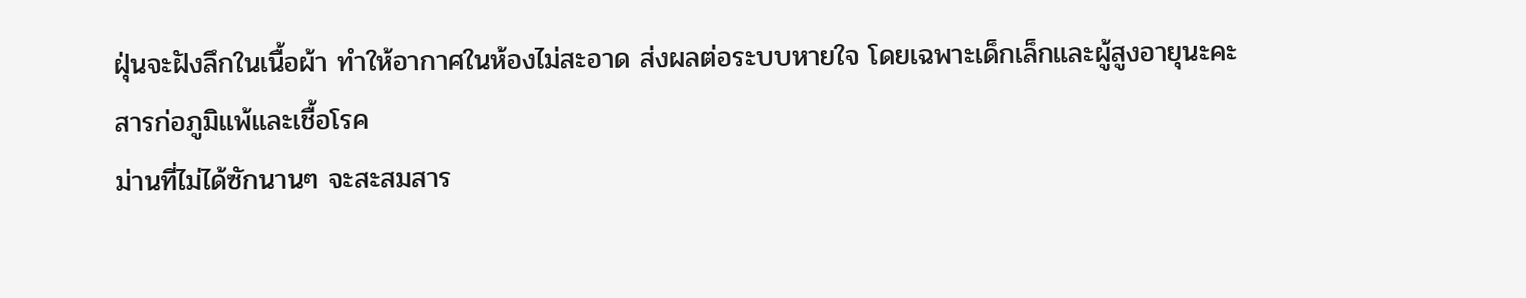ฝุ่นจะฝังลึกในเนื้อผ้า ทำให้อากาศในห้องไม่สะอาด ส่งผลต่อระบบหายใจ โดยเฉพาะเด็กเล็กและผู้สูงอายุนะคะ
สารก่อภูมิแพ้และเชื้อโรค
ม่านที่ไม่ได้ซักนานๆ จะสะสมสาร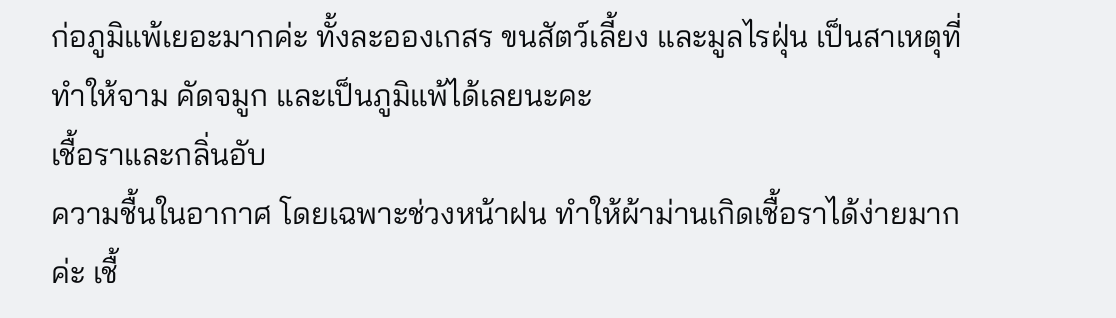ก่อภูมิแพ้เยอะมากค่ะ ทั้งละอองเกสร ขนสัตว์เลี้ยง และมูลไรฝุ่น เป็นสาเหตุที่ทำให้จาม คัดจมูก และเป็นภูมิแพ้ได้เลยนะคะ
เชื้อราและกลิ่นอับ
ความชื้นในอากาศ โดยเฉพาะช่วงหน้าฝน ทำให้ผ้าม่านเกิดเชื้อราได้ง่ายมากค่ะ เชื้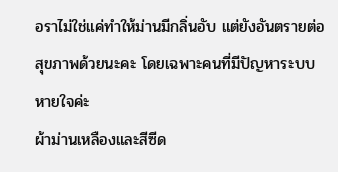อราไม่ใช่แค่ทำให้ม่านมีกลิ่นอับ แต่ยังอันตรายต่อสุขภาพด้วยนะคะ โดยเฉพาะคนที่มีปัญหาระบบหายใจค่ะ
ผ้าม่านเหลืองและสีซีด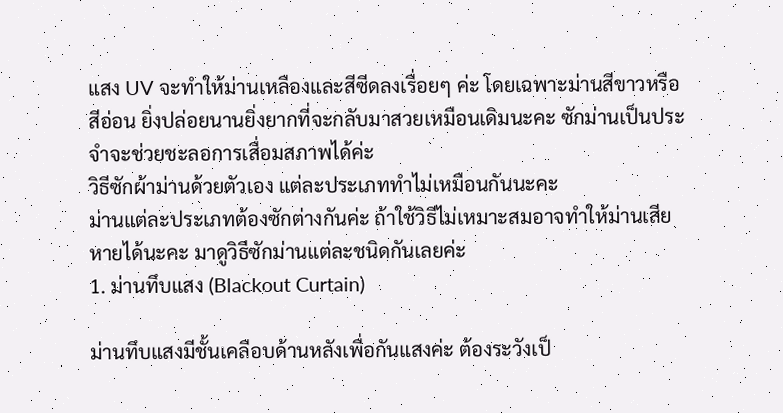แสง UV จะทำให้ม่านเหลืองและสีซีดลงเรื่อยๆ ค่ะ โดยเฉพาะม่านสีขาวหรือสีอ่อน ยิ่งปล่อยนานยิ่งยากที่จะกลับมาสวยเหมือนเดิมนะคะ ซักม่านเป็นประจำจะช่วยชะลอการเสื่อมสภาพได้ค่ะ
วิธีซักผ้าม่านด้วยตัวเอง แต่ละประเภททำไม่เหมือนกันนะคะ
ม่านแต่ละประเภทต้องซักต่างกันค่ะ ถ้าใช้วิธีไม่เหมาะสมอาจทำให้ม่านเสียหายได้นะคะ มาดูวิธีซักม่านแต่ละชนิดกันเลยค่ะ
1. ม่านทึบแสง (Blackout Curtain)

ม่านทึบแสงมีชั้นเคลือบด้านหลังเพื่อกันแสงค่ะ ต้องระวังเป็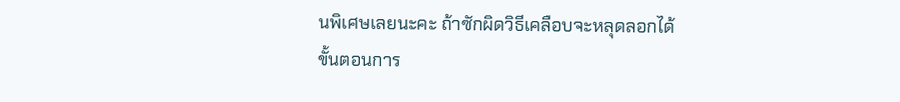นพิเศษเลยนะคะ ถ้าซักผิดวิธีเคลือบจะหลุดลอกได้
ขั้นตอนการ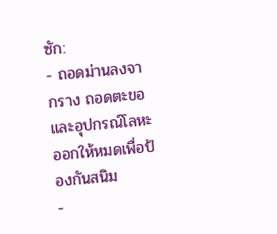ซัก:
- ถอดม่านลงจากราง ถอดตะขอและอุปกรณ์โลหะออกให้หมดเพื่อป้องกันสนิม
-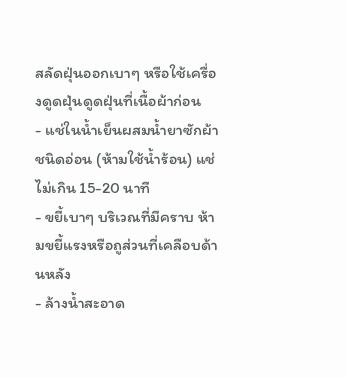สลัดฝุ่นออกเบาๆ หรือใช้เครื่องดูดฝุ่นดูดฝุ่นที่เนื้อผ้าก่อน
- แช่ในน้ำเย็นผสมน้ำยาซักผ้าชนิดอ่อน (ห้ามใช้น้ำร้อน) แช่ไม่เกิน 15-20 นาที
- ขยี้เบาๆ บริเวณที่มีคราบ ห้ามขยี้แรงหรือถูส่วนที่เคลือบด้านหลัง
- ล้างน้ำสะอาด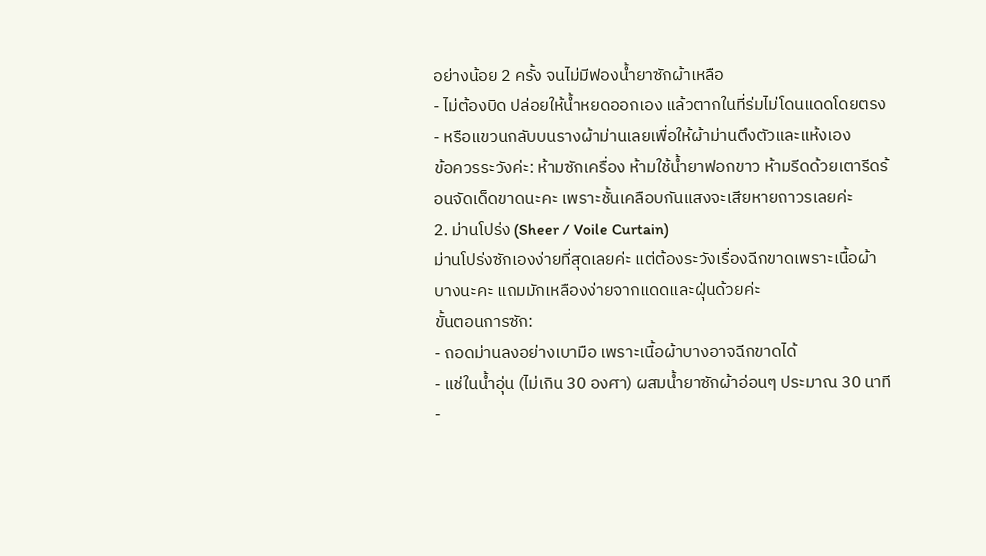อย่างน้อย 2 ครั้ง จนไม่มีฟองน้ำยาซักผ้าเหลือ
- ไม่ต้องบิด ปล่อยให้น้ำหยดออกเอง แล้วตากในที่ร่มไม่โดนแดดโดยตรง
- หรือแขวนกลับบนรางผ้าม่านเลยเพื่อให้ผ้าม่านตึงตัวและแห้งเอง
ข้อควรระวังค่ะ: ห้ามซักเครื่อง ห้ามใช้น้ำยาฟอกขาว ห้ามรีดด้วยเตารีดร้อนจัดเด็ดขาดนะคะ เพราะชั้นเคลือบกันแสงจะเสียหายถาวรเลยค่ะ
2. ม่านโปร่ง (Sheer / Voile Curtain)
ม่านโปร่งซักเองง่ายที่สุดเลยค่ะ แต่ต้องระวังเรื่องฉีกขาดเพราะเนื้อผ้าบางนะคะ แถมมักเหลืองง่ายจากแดดและฝุ่นด้วยค่ะ
ขั้นตอนการซัก:
- ถอดม่านลงอย่างเบามือ เพราะเนื้อผ้าบางอาจฉีกขาดได้
- แช่ในน้ำอุ่น (ไม่เกิน 30 องศา) ผสมน้ำยาซักผ้าอ่อนๆ ประมาณ 30 นาที
-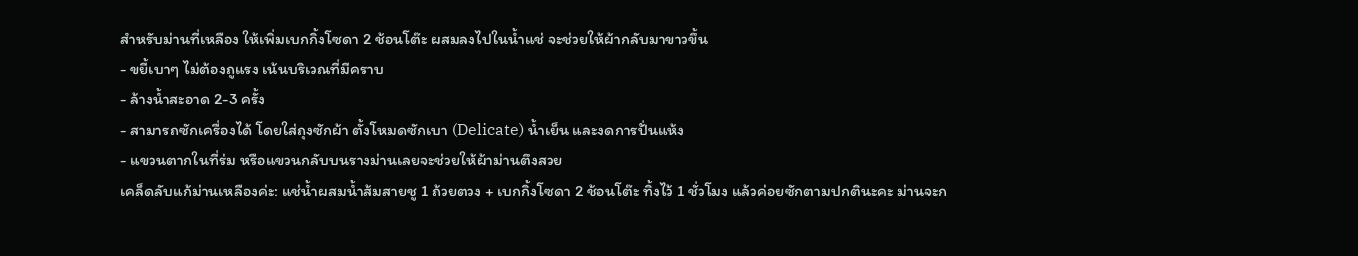สำหรับม่านที่เหลือง ให้เพิ่มเบกกิ้งโซดา 2 ช้อนโต๊ะ ผสมลงไปในน้ำแช่ จะช่วยให้ผ้ากลับมาขาวขึ้น
- ขยี้เบาๆ ไม่ต้องถูแรง เน้นบริเวณที่มีคราบ
- ล้างน้ำสะอาด 2-3 ครั้ง
- สามารถซักเครื่องได้ โดยใส่ถุงซักผ้า ตั้งโหมดซักเบา (Delicate) น้ำเย็น และงดการปั่นแห้ง
- แขวนตากในที่ร่ม หรือแขวนกลับบนรางม่านเลยจะช่วยให้ผ้าม่านตึงสวย
เคล็ดลับแก้ม่านเหลืองค่ะ: แช่น้ำผสมน้ำส้มสายชู 1 ถ้วยตวง + เบกกิ้งโซดา 2 ช้อนโต๊ะ ทิ้งไว้ 1 ชั่วโมง แล้วค่อยซักตามปกตินะคะ ม่านจะก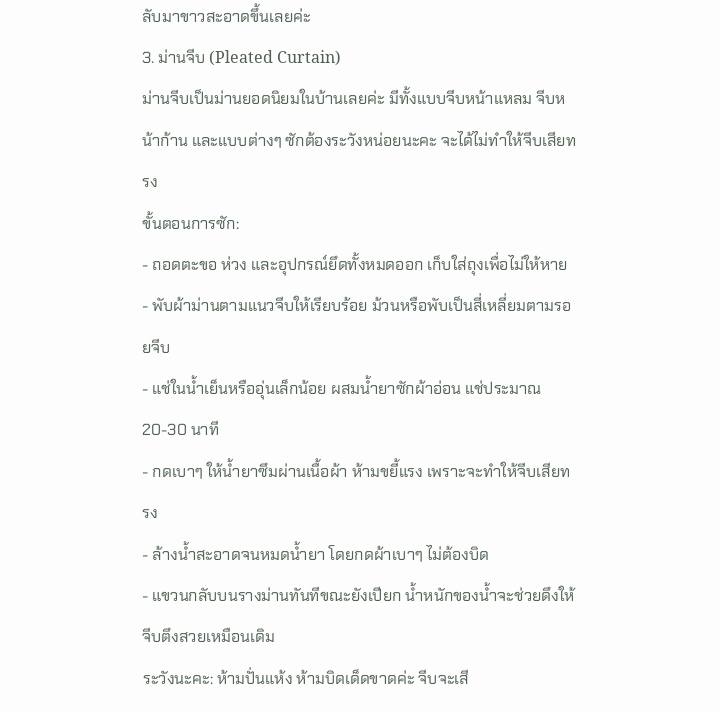ลับมาขาวสะอาดขึ้นเลยค่ะ
3. ม่านจีบ (Pleated Curtain)
ม่านจีบเป็นม่านยอดนิยมในบ้านเลยค่ะ มีทั้งแบบจีบหน้าแหลม จีบหน้าก้าน และแบบต่างๆ ซักต้องระวังหน่อยนะคะ จะได้ไม่ทำให้จีบเสียทรง
ขั้นตอนการซัก:
- ถอดตะขอ ห่วง และอุปกรณ์ยึดทั้งหมดออก เก็บใส่ถุงเพื่อไม่ให้หาย
- พับผ้าม่านตามแนวจีบให้เรียบร้อย ม้วนหรือพับเป็นสี่เหลี่ยมตามรอยจีบ
- แช่ในน้ำเย็นหรืออุ่นเล็กน้อย ผสมน้ำยาซักผ้าอ่อน แช่ประมาณ 20-30 นาที
- กดเบาๆ ให้น้ำยาซึมผ่านเนื้อผ้า ห้ามขยี้แรง เพราะจะทำให้จีบเสียทรง
- ล้างน้ำสะอาดจนหมดน้ำยา โดยกดผ้าเบาๆ ไม่ต้องบิด
- แขวนกลับบนรางม่านทันทีขณะยังเปียก น้ำหนักของน้ำจะช่วยดึงให้จีบตึงสวยเหมือนเดิม
ระวังนะคะ: ห้ามปั่นแห้ง ห้ามบิดเด็ดขาดค่ะ จีบจะเสี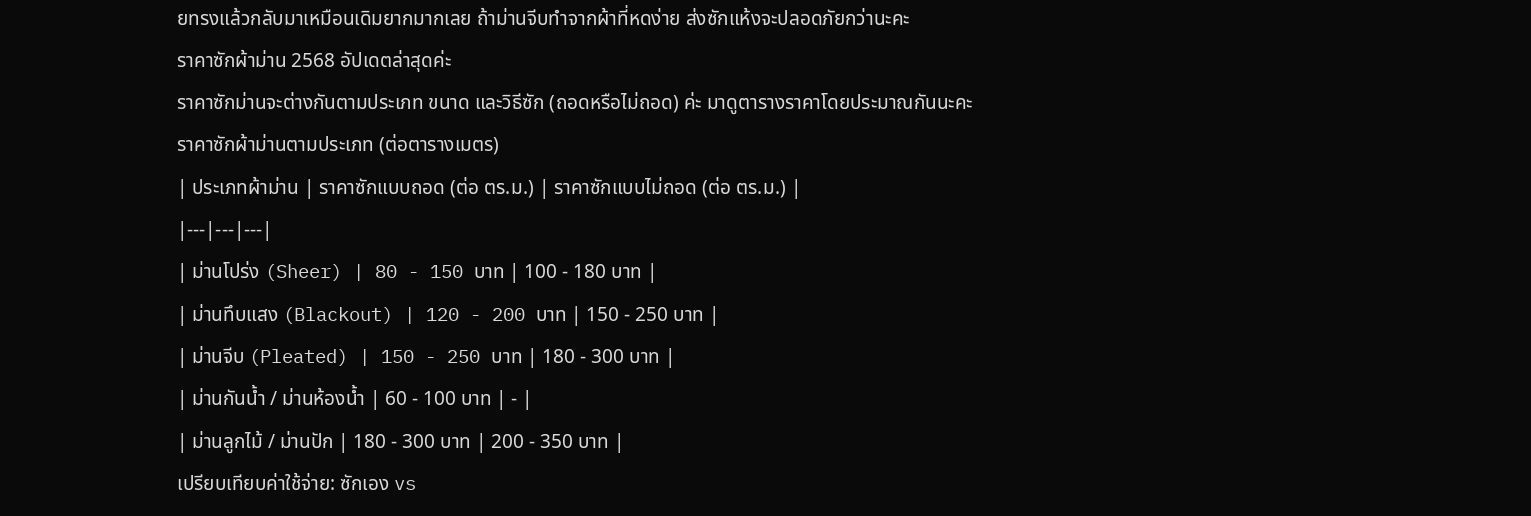ยทรงแล้วกลับมาเหมือนเดิมยากมากเลย ถ้าม่านจีบทำจากผ้าที่หดง่าย ส่งซักแห้งจะปลอดภัยกว่านะคะ
ราคาซักผ้าม่าน 2568 อัปเดตล่าสุดค่ะ
ราคาซักม่านจะต่างกันตามประเภท ขนาด และวิธีซัก (ถอดหรือไม่ถอด) ค่ะ มาดูตารางราคาโดยประมาณกันนะคะ
ราคาซักผ้าม่านตามประเภท (ต่อตารางเมตร)
| ประเภทผ้าม่าน | ราคาซักแบบถอด (ต่อ ตร.ม.) | ราคาซักแบบไม่ถอด (ต่อ ตร.ม.) |
|---|---|---|
| ม่านโปร่ง (Sheer) | 80 - 150 บาท | 100 - 180 บาท |
| ม่านทึบแสง (Blackout) | 120 - 200 บาท | 150 - 250 บาท |
| ม่านจีบ (Pleated) | 150 - 250 บาท | 180 - 300 บาท |
| ม่านกันน้ำ / ม่านห้องน้ำ | 60 - 100 บาท | - |
| ม่านลูกไม้ / ม่านปัก | 180 - 300 บาท | 200 - 350 บาท |
เปรียบเทียบค่าใช้จ่าย: ซักเอง vs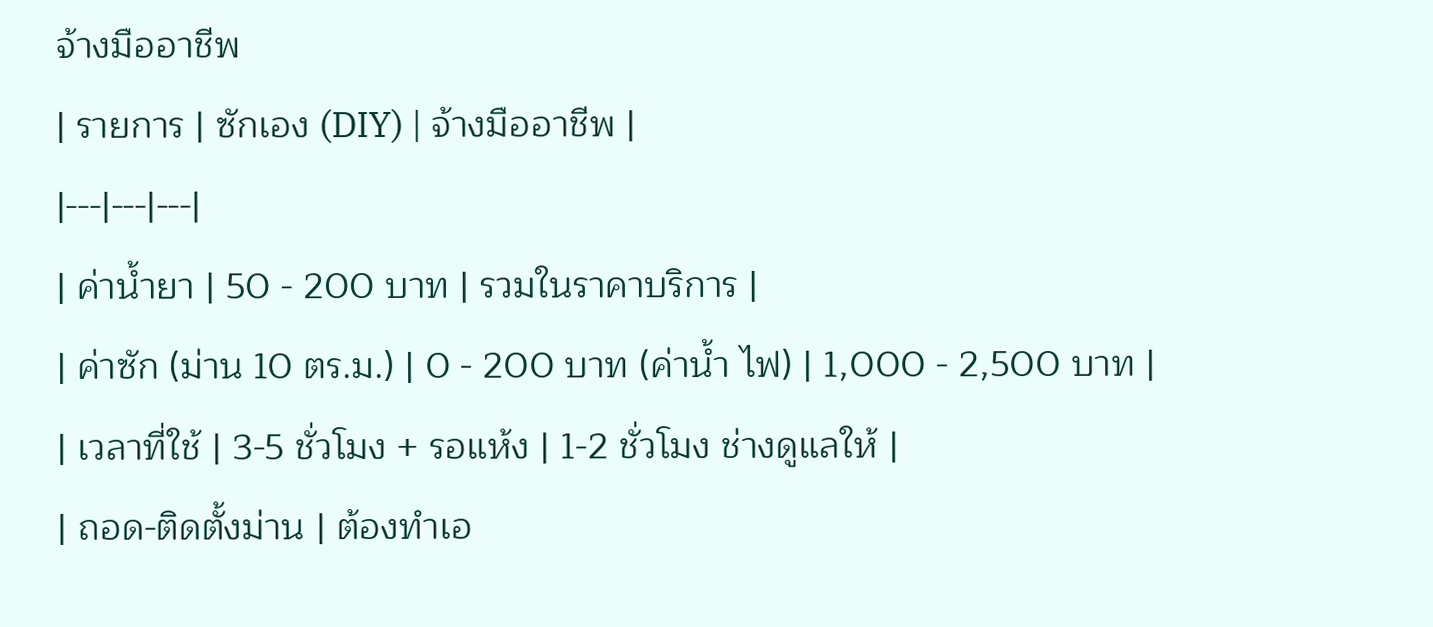จ้างมืออาชีพ
| รายการ | ซักเอง (DIY) | จ้างมืออาชีพ |
|---|---|---|
| ค่าน้ำยา | 50 - 200 บาท | รวมในราคาบริการ |
| ค่าซัก (ม่าน 10 ตร.ม.) | 0 - 200 บาท (ค่าน้ำ ไฟ) | 1,000 - 2,500 บาท |
| เวลาที่ใช้ | 3-5 ชั่วโมง + รอแห้ง | 1-2 ชั่วโมง ช่างดูแลให้ |
| ถอด-ติดตั้งม่าน | ต้องทำเอ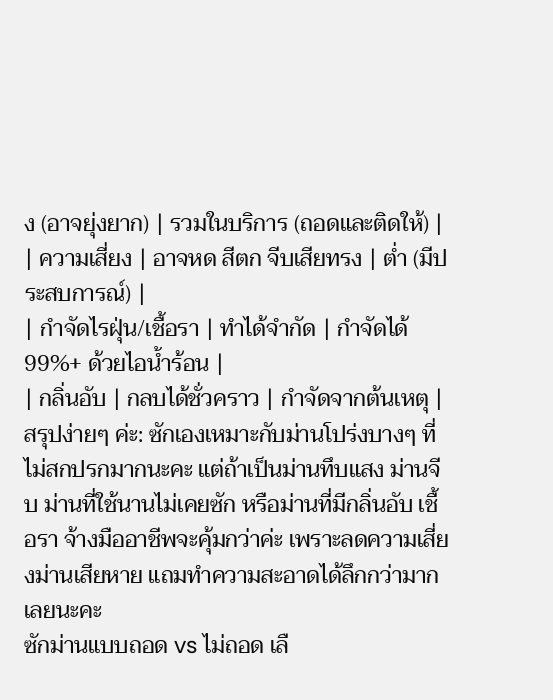ง (อาจยุ่งยาก) | รวมในบริการ (ถอดและติดให้) |
| ความเสี่ยง | อาจหด สีตก จีบเสียทรง | ต่ำ (มีประสบการณ์) |
| กำจัดไรฝุ่น/เชื้อรา | ทำได้จำกัด | กำจัดได้ 99%+ ด้วยไอน้ำร้อน |
| กลิ่นอับ | กลบได้ชั่วคราว | กำจัดจากต้นเหตุ |
สรุปง่ายๆ ค่ะ: ซักเองเหมาะกับม่านโปร่งบางๆ ที่ไม่สกปรกมากนะคะ แต่ถ้าเป็นม่านทึบแสง ม่านจีบ ม่านที่ใช้นานไม่เคยซัก หรือม่านที่มีกลิ่นอับ เชื้อรา จ้างมืออาชีพจะคุ้มกว่าค่ะ เพราะลดความเสี่ยงม่านเสียหาย แถมทำความสะอาดได้ลึกกว่ามากเลยนะคะ
ซักม่านแบบถอด vs ไม่ถอด เลื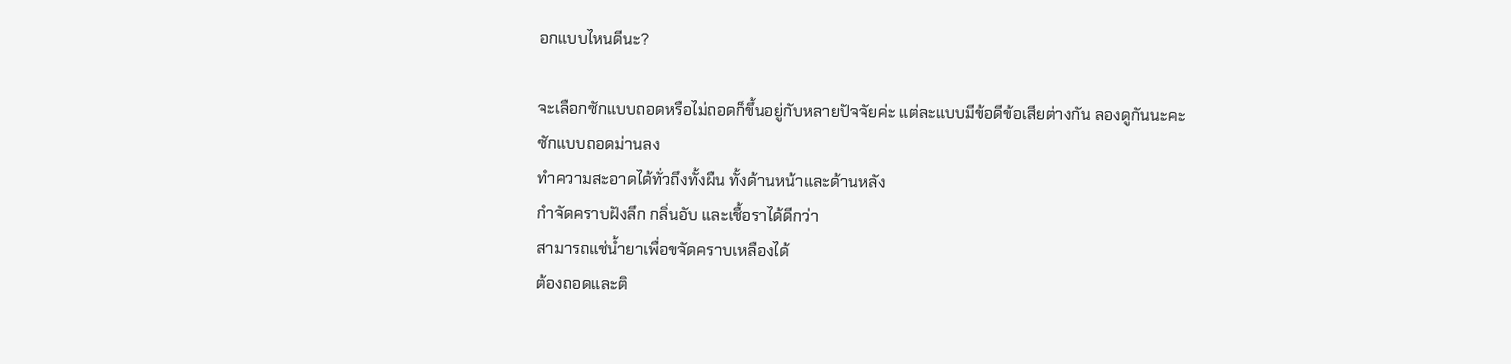อกแบบไหนดีนะ?

จะเลือกซักแบบถอดหรือไม่ถอดก็ขึ้นอยู่กับหลายปัจจัยค่ะ แต่ละแบบมีข้อดีข้อเสียต่างกัน ลองดูกันนะคะ
ซักแบบถอดม่านลง
ทำความสะอาดได้ทั่วถึงทั้งผืน ทั้งด้านหน้าและด้านหลัง
กำจัดคราบฝังลึก กลิ่นอับ และเชื้อราได้ดีกว่า
สามารถแช่น้ำยาเพื่อขจัดคราบเหลืองได้
ต้องถอดและติ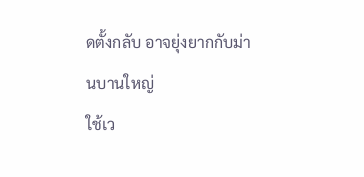ดตั้งกลับ อาจยุ่งยากกับม่านบานใหญ่
ใช้เว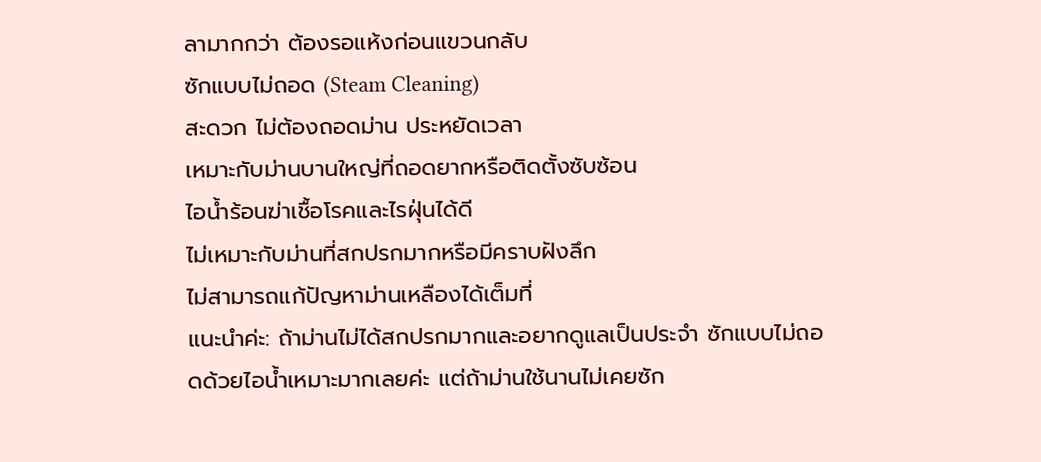ลามากกว่า ต้องรอแห้งก่อนแขวนกลับ
ซักแบบไม่ถอด (Steam Cleaning)
สะดวก ไม่ต้องถอดม่าน ประหยัดเวลา
เหมาะกับม่านบานใหญ่ที่ถอดยากหรือติดตั้งซับซ้อน
ไอน้ำร้อนฆ่าเชื้อโรคและไรฝุ่นได้ดี
ไม่เหมาะกับม่านที่สกปรกมากหรือมีคราบฝังลึก
ไม่สามารถแก้ปัญหาม่านเหลืองได้เต็มที่
แนะนำค่ะ: ถ้าม่านไม่ได้สกปรกมากและอยากดูแลเป็นประจำ ซักแบบไม่ถอดด้วยไอน้ำเหมาะมากเลยค่ะ แต่ถ้าม่านใช้นานไม่เคยซัก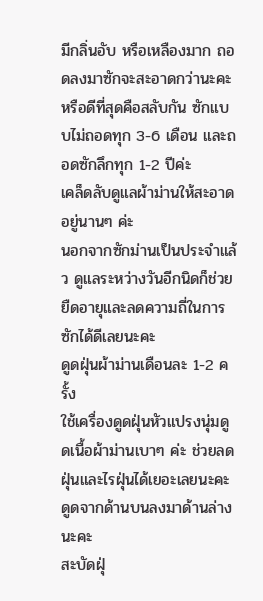มีกลิ่นอับ หรือเหลืองมาก ถอดลงมาซักจะสะอาดกว่านะคะ หรือดีที่สุดคือสลับกัน ซักแบบไม่ถอดทุก 3-6 เดือน และถอดซักลึกทุก 1-2 ปีค่ะ
เคล็ดลับดูแลผ้าม่านให้สะอาดอยู่นานๆ ค่ะ
นอกจากซักม่านเป็นประจำแล้ว ดูแลระหว่างวันอีกนิดก็ช่วยยืดอายุและลดความถี่ในการซักได้ดีเลยนะคะ
ดูดฝุ่นผ้าม่านเดือนละ 1-2 ครั้ง
ใช้เครื่องดูดฝุ่นหัวแปรงนุ่มดูดเนื้อผ้าม่านเบาๆ ค่ะ ช่วยลดฝุ่นและไรฝุ่นได้เยอะเลยนะคะ ดูดจากด้านบนลงมาด้านล่างนะคะ
สะบัดฝุ่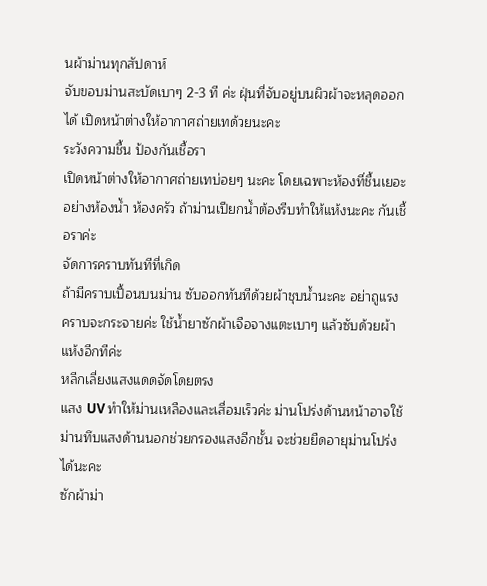นผ้าม่านทุกสัปดาห์
จับขอบม่านสะบัดเบาๆ 2-3 ที ค่ะ ฝุ่นที่จับอยู่บนผิวผ้าจะหลุดออกได้ เปิดหน้าต่างให้อากาศถ่ายเทด้วยนะคะ
ระวังความชื้น ป้องกันเชื้อรา
เปิดหน้าต่างให้อากาศถ่ายเทบ่อยๆ นะคะ โดยเฉพาะห้องที่ชื้นเยอะอย่างห้องน้ำ ห้องครัว ถ้าม่านเปียกน้ำต้องรีบทำให้แห้งนะคะ กันเชื้อราค่ะ
จัดการคราบทันทีที่เกิด
ถ้ามีคราบเปื้อนบนม่าน ซับออกทันทีด้วยผ้าชุบน้ำนะคะ อย่าถูแรง คราบจะกระจายค่ะ ใช้น้ำยาซักผ้าเจือจางแตะเบาๆ แล้วซับด้วยผ้าแห้งอีกทีค่ะ
หลีกเลี่ยงแสงแดดจัดโดยตรง
แสง UV ทำให้ม่านเหลืองและเสื่อมเร็วค่ะ ม่านโปร่งด้านหน้าอาจใช้ม่านทึบแสงด้านนอกช่วยกรองแสงอีกชั้น จะช่วยยืดอายุม่านโปร่งได้นะคะ
ซักผ้าม่า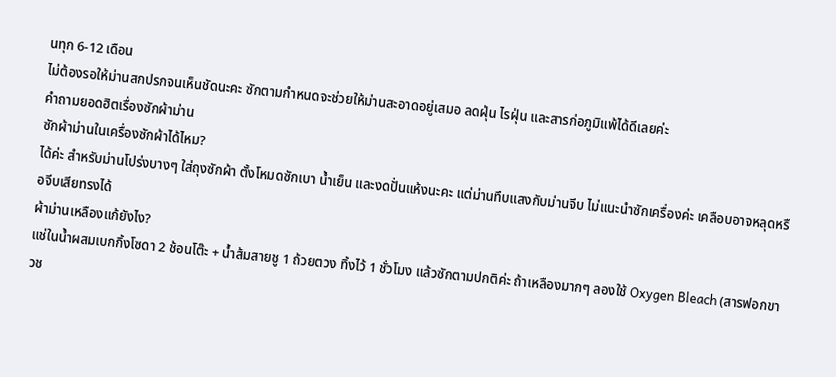นทุก 6-12 เดือน
ไม่ต้องรอให้ม่านสกปรกจนเห็นชัดนะคะ ซักตามกำหนดจะช่วยให้ม่านสะอาดอยู่เสมอ ลดฝุ่น ไรฝุ่น และสารก่อภูมิแพ้ได้ดีเลยค่ะ
คำถามยอดฮิตเรื่องซักผ้าม่าน
ซักผ้าม่านในเครื่องซักผ้าได้ไหม?
ได้ค่ะ สำหรับม่านโปร่งบางๆ ใส่ถุงซักผ้า ตั้งโหมดซักเบา น้ำเย็น และงดปั่นแห้งนะคะ แต่ม่านทึบแสงกับม่านจีบ ไม่แนะนำซักเครื่องค่ะ เคลือบอาจหลุดหรือจีบเสียทรงได้
ผ้าม่านเหลืองแก้ยังไง?
แช่ในน้ำผสมเบกกิ้งโซดา 2 ช้อนโต๊ะ + น้ำส้มสายชู 1 ถ้วยตวง ทิ้งไว้ 1 ชั่วโมง แล้วซักตามปกติค่ะ ถ้าเหลืองมากๆ ลองใช้ Oxygen Bleach (สารฟอกขาวช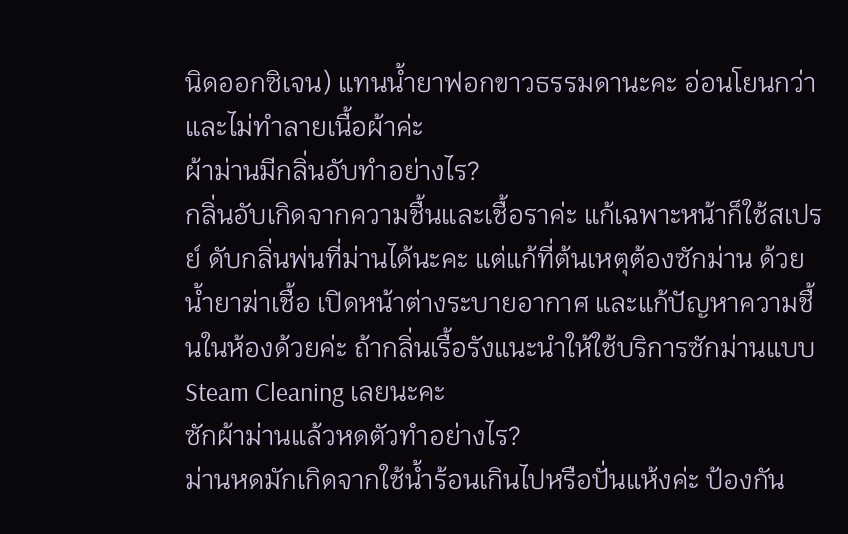นิดออกซิเจน) แทนน้ำยาฟอกขาวธรรมดานะคะ อ่อนโยนกว่าและไม่ทำลายเนื้อผ้าค่ะ
ผ้าม่านมีกลิ่นอับทำอย่างไร?
กลิ่นอับเกิดจากความชื้นและเชื้อราค่ะ แก้เฉพาะหน้าก็ใช้สเปรย์ ดับกลิ่นพ่นที่ม่านได้นะคะ แต่แก้ที่ต้นเหตุต้องซักม่าน ด้วยน้ำยาฆ่าเชื้อ เปิดหน้าต่างระบายอากาศ และแก้ปัญหาความชื้นในห้องด้วยค่ะ ถ้ากลิ่นเรื้อรังแนะนำให้ใช้บริการซักม่านแบบ Steam Cleaning เลยนะคะ
ซักผ้าม่านแล้วหดตัวทำอย่างไร?
ม่านหดมักเกิดจากใช้น้ำร้อนเกินไปหรือปั่นแห้งค่ะ ป้องกัน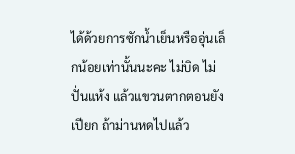ได้ด้วยการซักน้ำเย็นหรืออุ่นเล็กน้อยเท่านั้นนะคะ ไม่บิด ไม่ปั่นแห้ง แล้วแขวนตากตอนยังเปียก ถ้าม่านหดไปแล้ว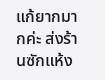แก้ยากมากค่ะ ส่งร้านซักแห้ง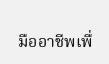มืออาชีพเพื่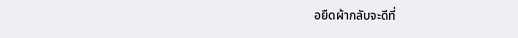อยืดผ้ากลับจะดีที่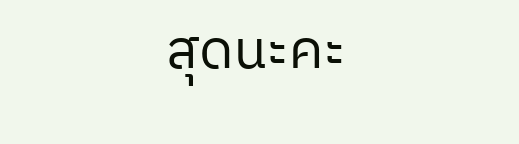สุดนะคะ